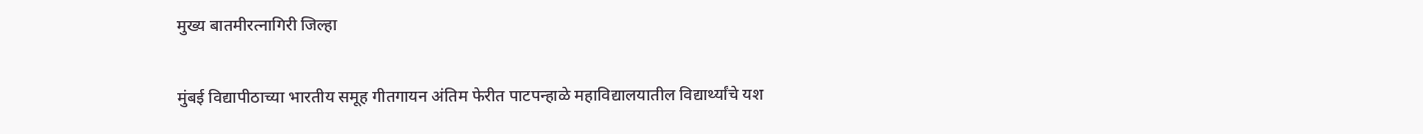मुख्य बातमीरत्नागिरी जिल्हा

मुंबई विद्यापीठाच्या भारतीय समूह गीतगायन अंतिम फेरीत पाटपन्हाळे महाविद्यालयातील विद्यार्थ्यांचे यश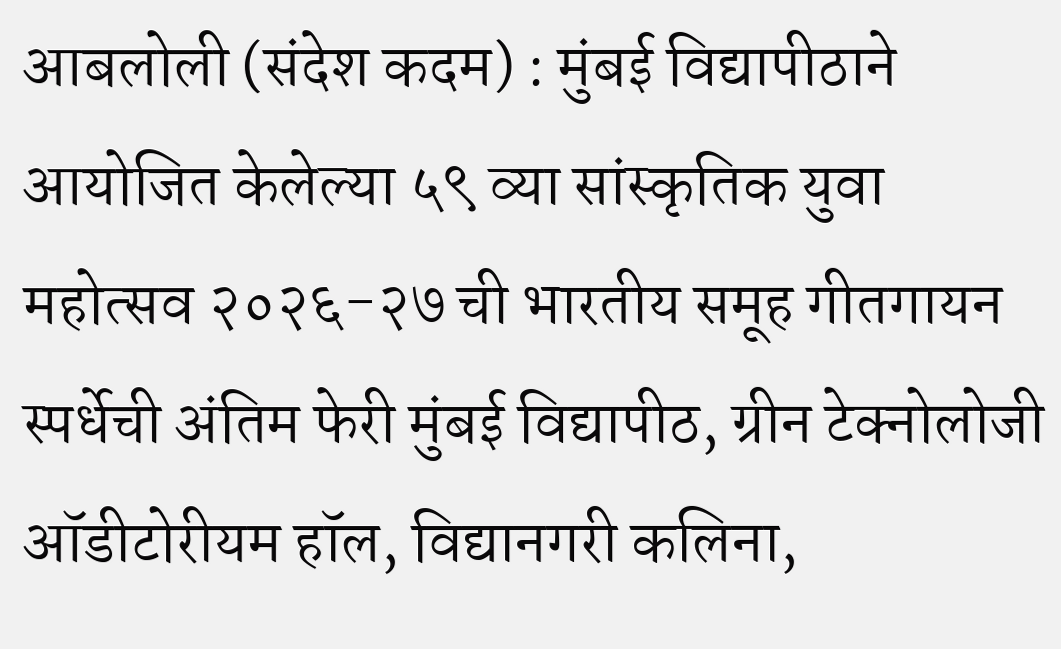आबलोली (संदेश कदम) : मुंबई वि‌द्यापीठाने आयोजित केलेल्या ५९ व्या सांस्कृतिक युवा महोत्सव २०२६-२७ ची भारतीय समूह गीतगायन स्पर्धेची अंतिम फेरी मुंबई वि‌द्यापीठ, ग्रीन टेक्नोलोजी ऑडीटोरीयम हॉल, विद्यानगरी कलिना,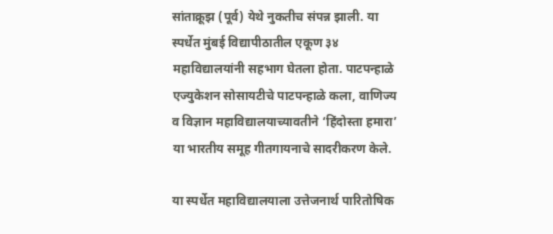सांताक्रूझ (पूर्व) येथे नुकतीच संपन्न झाली. या स्पर्धेत मुंबई वि‌द्यापीठातील एकूण ३४ महावि‌द्यालयांनी सहभाग घेतला होता. पाटपन्हाळे एज्युकेशन सोसायटीचे पाटपन्हाळे कला, वाणिज्य व विज्ञान महावि‌द्यालयाच्यावतीने ‘हिंदोस्ता हमारा’ या भारतीय समूह गीतगायनाचे सादरीकरण केले.

या स्पर्धेत महावि‌द्यालयाला उत्तेजनार्थ पारितोषिक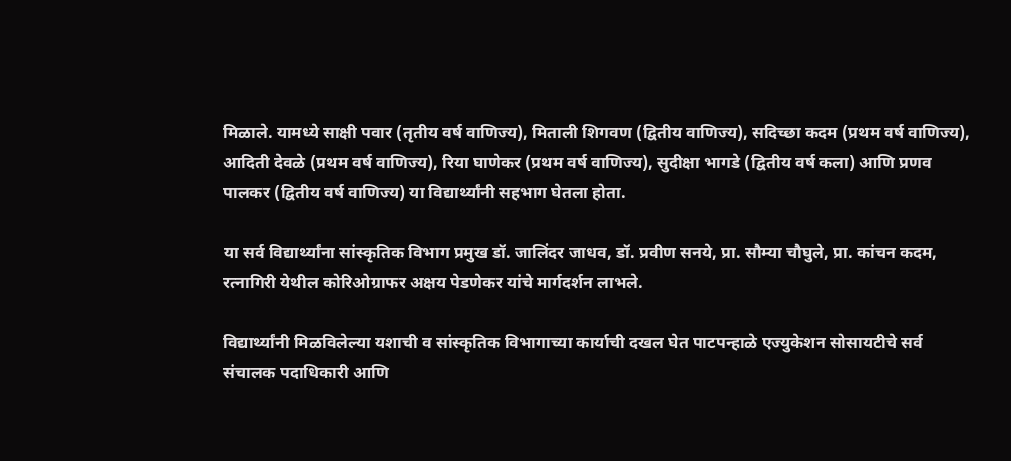मिळाले. यामध्ये साक्षी पवार (तृतीय वर्ष वाणिज्य), मिताली शिगवण (द्वितीय वाणिज्य), सदिच्छा कदम (प्रथम वर्ष वाणिज्य), आदिती देवळे (प्रथम वर्ष वाणिज्य), रिया घाणेकर (प्रथम वर्ष वाणिज्य), सुदीक्षा भागडे ‌(द्वितीय वर्ष कला) आणि प्रणव पालकर (द्वितीय वर्ष वाणिज्य) या विद्यार्थ्यांनी सहभाग घेतला होता.

या सर्व विद्यार्थ्यांना सांस्कृतिक विभाग प्रमुख डॉ. जालिंदर जाधव, डॉ. प्रवीण सनये, प्रा. सौम्या चौघुले, प्रा. कांचन कदम, रत्नागिरी येथील कोरिओग्राफर अक्षय पेडणेकर यांचे मार्गदर्शन लाभले.

विद्यार्थ्यांनी मिळविलेल्या यशाची व सांस्कृतिक विभागाच्या कार्याची दखल घेत पाटपन्हाळे एज्युकेशन सोसायटीचे सर्व संचालक पदाधिकारी आणि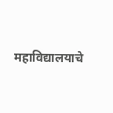महावि‌द्यालयाचे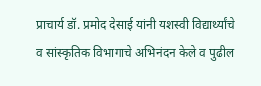प्राचार्य डॉ. प्रमोद देसाई यांनी यशस्वी विद्यार्थ्यांचे व सांस्कृतिक विभागाचे अभिनंदन केले व पुढील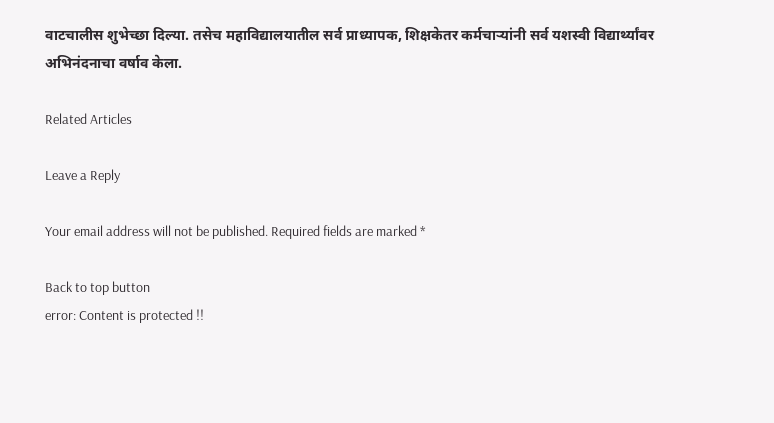वाटचालीस शुभेच्छा दिल्या. तसेच महाविद्यालयातील सर्व प्राध्यापक, शिक्षकेतर कर्मचाऱ्यांनी सर्व यशस्वी विद्यार्थ्यांवर अभिनंदनाचा वर्षाव केला.

Related Articles

Leave a Reply

Your email address will not be published. Required fields are marked *

Back to top button
error: Content is protected !!